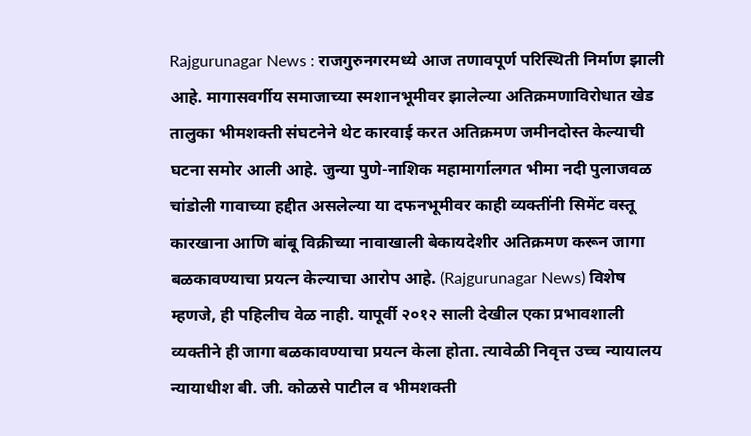Rajgurunagar News : राजगुरुनगरमध्ये आज तणावपूर्ण परिस्थिती निर्माण झाली आहे. मागासवर्गीय समाजाच्या स्मशानभूमीवर झालेल्या अतिक्रमणाविरोधात खेड तालुका भीमशक्ती संघटनेने थेट कारवाई करत अतिक्रमण जमीनदोस्त केल्याची घटना समोर आली आहे. जुन्या पुणे-नाशिक महामार्गालगत भीमा नदी पुलाजवळ चांडोली गावाच्या हद्दीत असलेल्या या दफनभूमीवर काही व्यक्तींनी सिमेंट वस्तू कारखाना आणि बांबू विक्रीच्या नावाखाली बेकायदेशीर अतिक्रमण करून जागा बळकावण्याचा प्रयत्न केल्याचा आरोप आहे. (Rajgurunagar News) विशेष म्हणजे, ही पहिलीच वेळ नाही. यापूर्वी २०१२ साली देखील एका प्रभावशाली व्यक्तीने ही जागा बळकावण्याचा प्रयत्न केला होता. त्यावेळी निवृत्त उच्च न्यायालय न्यायाधीश बी. जी. कोळसे पाटील व भीमशक्ती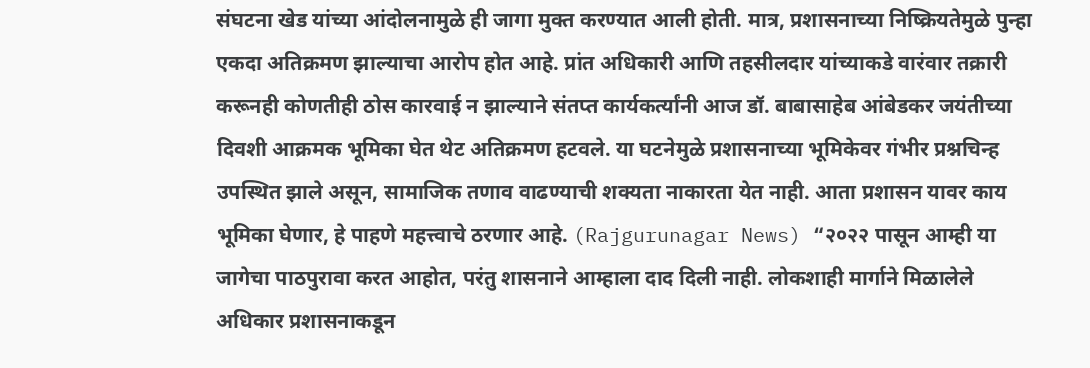संघटना खेड यांच्या आंदोलनामुळे ही जागा मुक्त करण्यात आली होती. मात्र, प्रशासनाच्या निष्क्रियतेमुळे पुन्हा एकदा अतिक्रमण झाल्याचा आरोप होत आहे. प्रांत अधिकारी आणि तहसीलदार यांच्याकडे वारंवार तक्रारी करूनही कोणतीही ठोस कारवाई न झाल्याने संतप्त कार्यकर्त्यांनी आज डॉ. बाबासाहेब आंबेडकर जयंतीच्या दिवशी आक्रमक भूमिका घेत थेट अतिक्रमण हटवले. या घटनेमुळे प्रशासनाच्या भूमिकेवर गंभीर प्रश्नचिन्ह उपस्थित झाले असून, सामाजिक तणाव वाढण्याची शक्यता नाकारता येत नाही. आता प्रशासन यावर काय भूमिका घेणार, हे पाहणे महत्त्वाचे ठरणार आहे. (Rajgurunagar News) “२०२२ पासून आम्ही या जागेचा पाठपुरावा करत आहोत, परंतु शासनाने आम्हाला दाद दिली नाही. लोकशाही मार्गाने मिळालेले अधिकार प्रशासनाकडून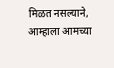मिळत नसल्याने, आम्हाला आमच्या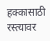हक्कासाठी रस्त्यावर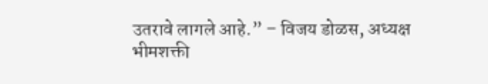उतरावे लागले आहे.” – विजय डोळस, अध्यक्ष भीमशक्ती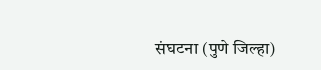संघटना (पुणे जिल्हा)